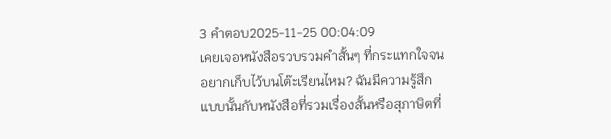3 คำตอบ2025-11-25 00:04:09
เคยเจอหนังสือรวบรวมคำสั้นๆ ที่กระแทกใจจนอยากเก็บไว้บนโต๊ะเรียนไหม? ฉันมีความรู้สึกแบบนั้นกับหนังสือที่รวมเรื่องสั้นหรือสุภาษิตที่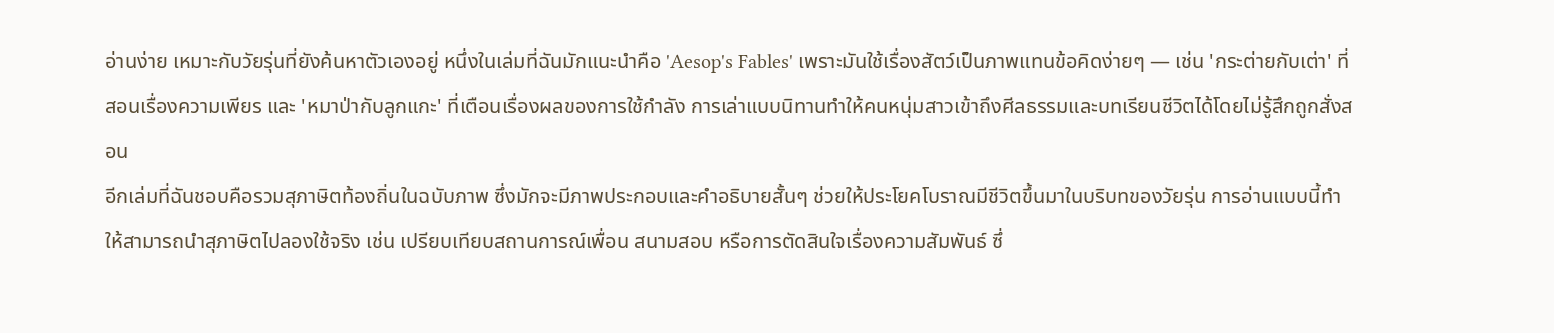อ่านง่าย เหมาะกับวัยรุ่นที่ยังค้นหาตัวเองอยู่ หนึ่งในเล่มที่ฉันมักแนะนำคือ 'Aesop's Fables' เพราะมันใช้เรื่องสัตว์เป็นภาพแทนข้อคิดง่ายๆ — เช่น 'กระต่ายกับเต่า' ที่สอนเรื่องความเพียร และ 'หมาป่ากับลูกแกะ' ที่เตือนเรื่องผลของการใช้กำลัง การเล่าแบบนิทานทำให้คนหนุ่มสาวเข้าถึงศีลธรรมและบทเรียนชีวิตได้โดยไม่รู้สึกถูกสั่งสอน
อีกเล่มที่ฉันชอบคือรวมสุภาษิตท้องถิ่นในฉบับภาพ ซึ่งมักจะมีภาพประกอบและคำอธิบายสั้นๆ ช่วยให้ประโยคโบราณมีชีวิตขึ้นมาในบริบทของวัยรุ่น การอ่านแบบนี้ทำให้สามารถนำสุภาษิตไปลองใช้จริง เช่น เปรียบเทียบสถานการณ์เพื่อน สนามสอบ หรือการตัดสินใจเรื่องความสัมพันธ์ ซึ่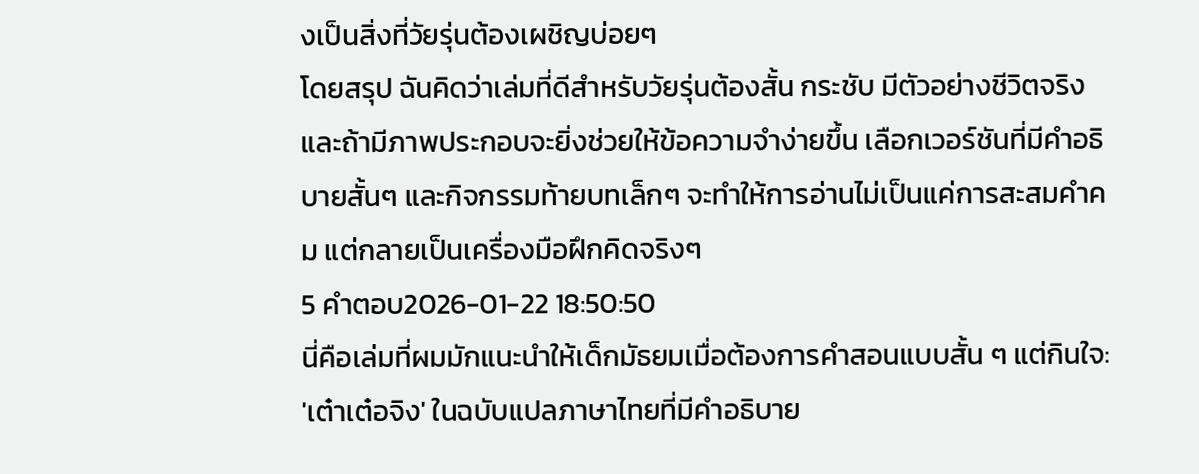งเป็นสิ่งที่วัยรุ่นต้องเผชิญบ่อยๆ
โดยสรุป ฉันคิดว่าเล่มที่ดีสำหรับวัยรุ่นต้องสั้น กระชับ มีตัวอย่างชีวิตจริง และถ้ามีภาพประกอบจะยิ่งช่วยให้ข้อความจำง่ายขึ้น เลือกเวอร์ชันที่มีคำอธิบายสั้นๆ และกิจกรรมท้ายบทเล็กๆ จะทำให้การอ่านไม่เป็นแค่การสะสมคำคม แต่กลายเป็นเครื่องมือฝึกคิดจริงๆ
5 คำตอบ2026-01-22 18:50:50
นี่คือเล่มที่ผมมักแนะนำให้เด็กมัธยมเมื่อต้องการคำสอนแบบสั้น ๆ แต่กินใจ: 'เต๋าเต๋อจิง' ในฉบับแปลภาษาไทยที่มีคำอธิบาย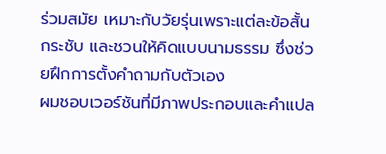ร่วมสมัย เหมาะกับวัยรุ่นเพราะแต่ละข้อสั้น กระชับ และชวนให้คิดแบบนามธรรม ซึ่งช่วยฝึกการตั้งคำถามกับตัวเอง
ผมชอบเวอร์ชันที่มีภาพประกอบและคำแปล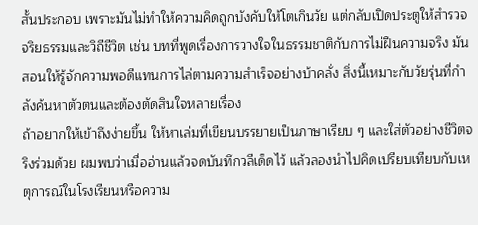สั้นประกอบ เพราะมันไม่ทำให้ความคิดถูกบังคับให้โตเกินวัย แต่กลับเปิดประตูให้สำรวจจริยธรรมและวิถีชีวิต เช่น บทที่พูดเรื่องการวางใจในธรรมชาติกับการไม่ฝืนความจริง มันสอนให้รู้จักความพอดีแทนการไล่ตามความสำเร็จอย่างบ้าคลั่ง สิ่งนี้เหมาะกับวัยรุ่นที่กำลังค้นหาตัวตนและต้องตัดสินใจหลายเรื่อง
ถ้าอยากให้เข้าถึงง่ายขึ้น ให้หาเล่มที่เขียนบรรยายเป็นภาษาเรียบ ๆ และใส่ตัวอย่างชีวิตจริงร่วมด้วย ผมพบว่าเมื่ออ่านแล้วจดบันทึกวลีเด็ดไว้ แล้วลองนำไปคิดเปรียบเทียบกับเหตุการณ์ในโรงเรียนหรือความ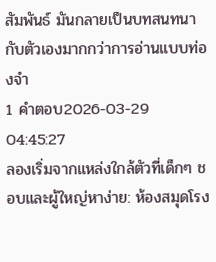สัมพันธ์ มันกลายเป็นบทสนทนากับตัวเองมากกว่าการอ่านแบบท่องจำ
1 คำตอบ2026-03-29 04:45:27
ลองเริ่มจากแหล่งใกล้ตัวที่เด็กๆ ชอบและผู้ใหญ่หาง่าย: ห้องสมุดโรง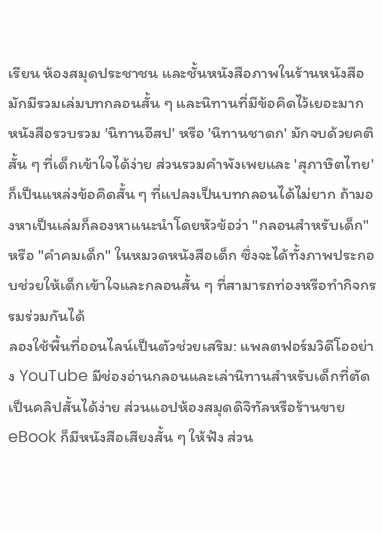เรียน ห้องสมุดประชาชน และชั้นหนังสือภาพในร้านหนังสือมักมีรวมเล่มบทกลอนสั้น ๆ และนิทานที่มีข้อคิดไว้เยอะมาก หนังสือรวบรวม 'นิทานอีสป' หรือ 'นิทานชาดก' มักจบด้วยคติสั้น ๆ ที่เด็กเข้าใจได้ง่าย ส่วนรวมคำพังเพยและ 'สุภาษิตไทย' ก็เป็นแหล่งข้อคิดสั้น ๆ ที่แปลงเป็นบทกลอนได้ไม่ยาก ถ้ามองหาเป็นเล่มก็ลองหาแนะนำโดยหัวข้อว่า "กลอนสำหรับเด็ก" หรือ "คำคมเด็ก" ในหมวดหนังสือเด็ก ซึ่งจะได้ทั้งภาพประกอบช่วยให้เด็กเข้าใจและกลอนสั้น ๆ ที่สามารถท่องหรือทำกิจกรรมร่วมกันได้
ลองใช้พื้นที่ออนไลน์เป็นตัวช่วยเสริม: แพลตฟอร์มวิดีโออย่าง YouTube มีช่องอ่านกลอนและเล่านิทานสำหรับเด็กที่ตัดเป็นคลิปสั้นได้ง่าย ส่วนแอปห้องสมุดดิจิทัลหรือร้านขาย eBook ก็มีหนังสือเสียงสั้น ๆ ให้ฟัง ส่วน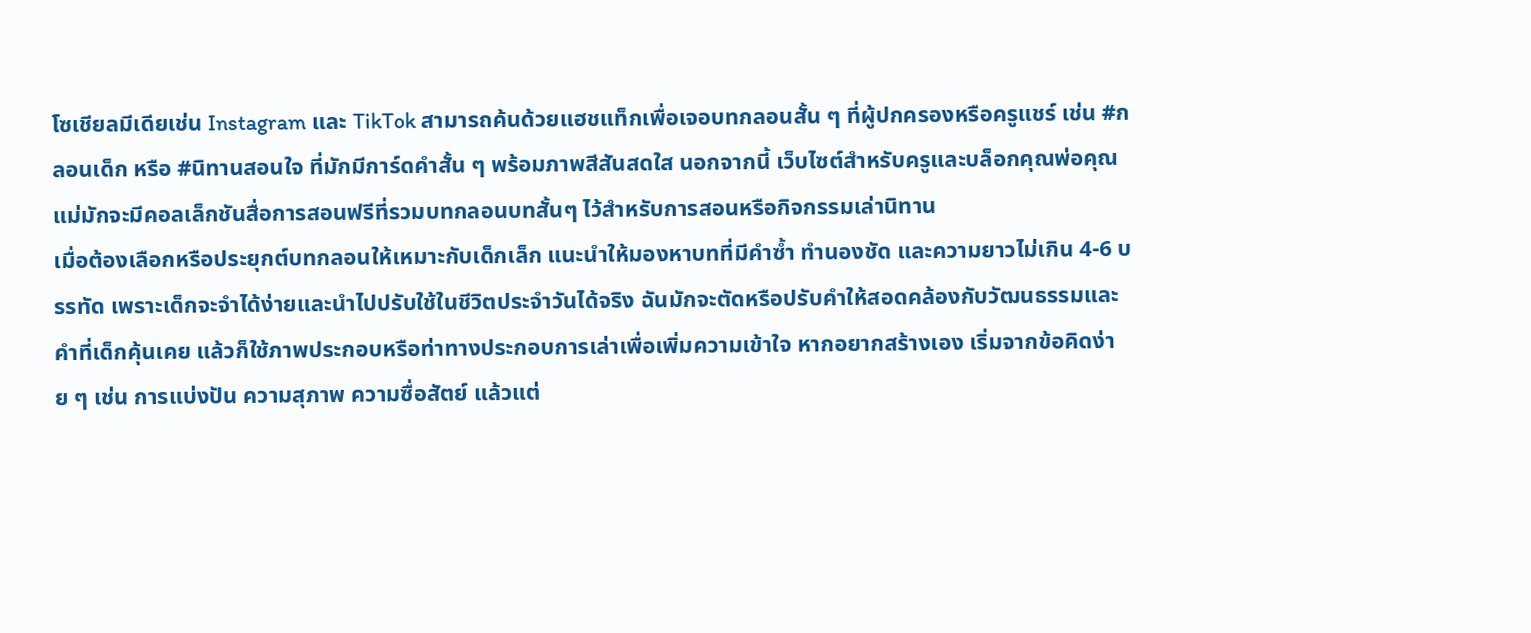โซเชียลมีเดียเช่น Instagram และ TikTok สามารถค้นด้วยแฮชแท็กเพื่อเจอบทกลอนสั้น ๆ ที่ผู้ปกครองหรือครูแชร์ เช่น #กลอนเด็ก หรือ #นิทานสอนใจ ที่มักมีการ์ดคำสั้น ๆ พร้อมภาพสีสันสดใส นอกจากนี้ เว็บไซต์สำหรับครูและบล็อกคุณพ่อคุณแม่มักจะมีคอลเล็กชันสื่อการสอนฟรีที่รวมบทกลอนบทสั้นๆ ไว้สำหรับการสอนหรือกิจกรรมเล่านิทาน
เมื่อต้องเลือกหรือประยุกต์บทกลอนให้เหมาะกับเด็กเล็ก แนะนำให้มองหาบทที่มีคำซ้ำ ทำนองชัด และความยาวไม่เกิน 4-6 บรรทัด เพราะเด็กจะจำได้ง่ายและนำไปปรับใช้ในชีวิตประจำวันได้จริง ฉันมักจะตัดหรือปรับคำให้สอดคล้องกับวัฒนธรรมและคำที่เด็กคุ้นเคย แล้วก็ใช้ภาพประกอบหรือท่าทางประกอบการเล่าเพื่อเพิ่มความเข้าใจ หากอยากสร้างเอง เริ่มจากข้อคิดง่าย ๆ เช่น การแบ่งปัน ความสุภาพ ความซื่อสัตย์ แล้วแต่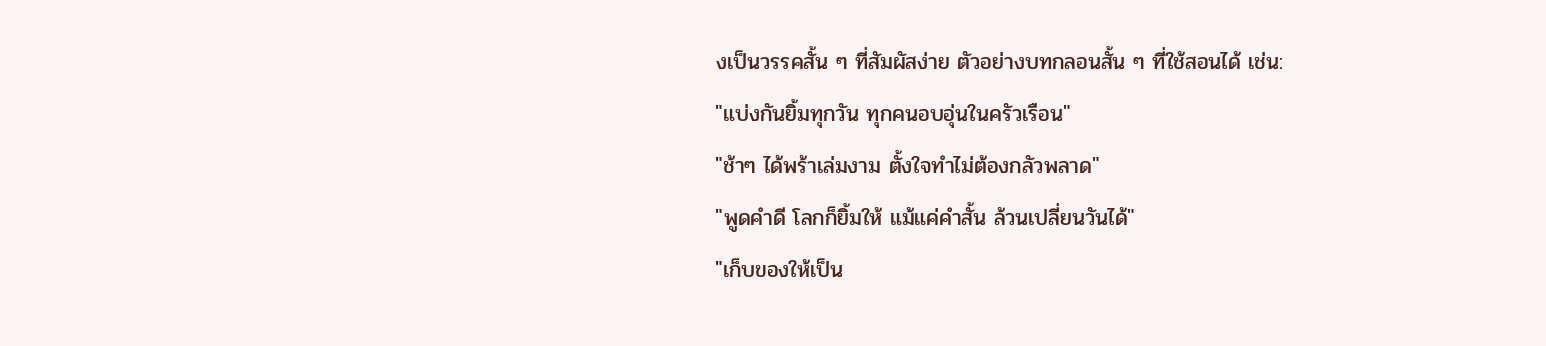งเป็นวรรคสั้น ๆ ที่สัมผัสง่าย ตัวอย่างบทกลอนสั้น ๆ ที่ใช้สอนได้ เช่น:
"แบ่งกันยิ้มทุกวัน ทุกคนอบอุ่นในครัวเรือน"
"ช้าๆ ได้พร้าเล่มงาม ตั้งใจทำไม่ต้องกลัวพลาด"
"พูดคำดี โลกก็ยิ้มให้ แม้แค่คำสั้น ล้วนเปลี่ยนวันได้"
"เก็บของให้เป็น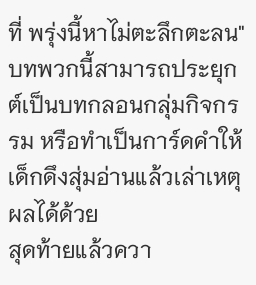ที่ พรุ่งนี้หาไม่ตะลึกตะลน"
บทพวกนี้สามารถประยุกต์เป็นบทกลอนกลุ่มกิจกรรม หรือทำเป็นการ์ดคำให้เด็กดึงสุ่มอ่านแล้วเล่าเหตุผลได้ด้วย
สุดท้ายแล้วควา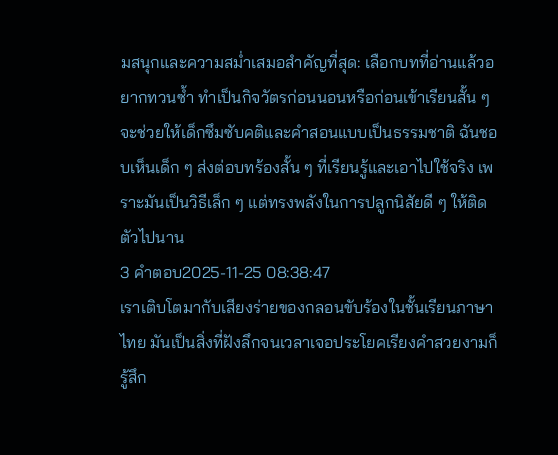มสนุกและความสม่ำเสมอสำคัญที่สุด: เลือกบทที่อ่านแล้วอยากทวนซ้ำ ทำเป็นกิจวัตรก่อนนอนหรือก่อนเข้าเรียนสั้น ๆ จะช่วยให้เด็กซึมซับคติและคำสอนแบบเป็นธรรมชาติ ฉันชอบเห็นเด็ก ๆ ส่งต่อบทร้องสั้น ๆ ที่เรียนรู้และเอาไปใช้จริง เพราะมันเป็นวิธีเล็ก ๆ แต่ทรงพลังในการปลูกนิสัยดี ๆ ให้ติดตัวไปนาน
3 คำตอบ2025-11-25 08:38:47
เราเติบโตมากับเสียงร่ายของกลอนขับร้องในชั้นเรียนภาษาไทย มันเป็นสิ่งที่ฝังลึกจนเวลาเจอประโยคเรียงคำสวยงามก็รู้สึก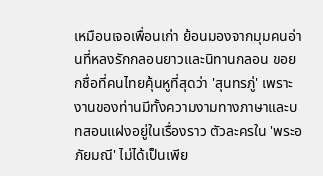เหมือนเจอเพื่อนเก่า ย้อนมองจากมุมคนอ่านที่หลงรักกลอนยาวและนิทานกลอน ขอยกชื่อที่คนไทยคุ้นหูที่สุดว่า 'สุนทรภู่' เพราะงานของท่านมีทั้งความงามทางภาษาและบทสอนแฝงอยู่ในเรื่องราว ตัวละครใน 'พระอภัยมณี' ไม่ได้เป็นเพีย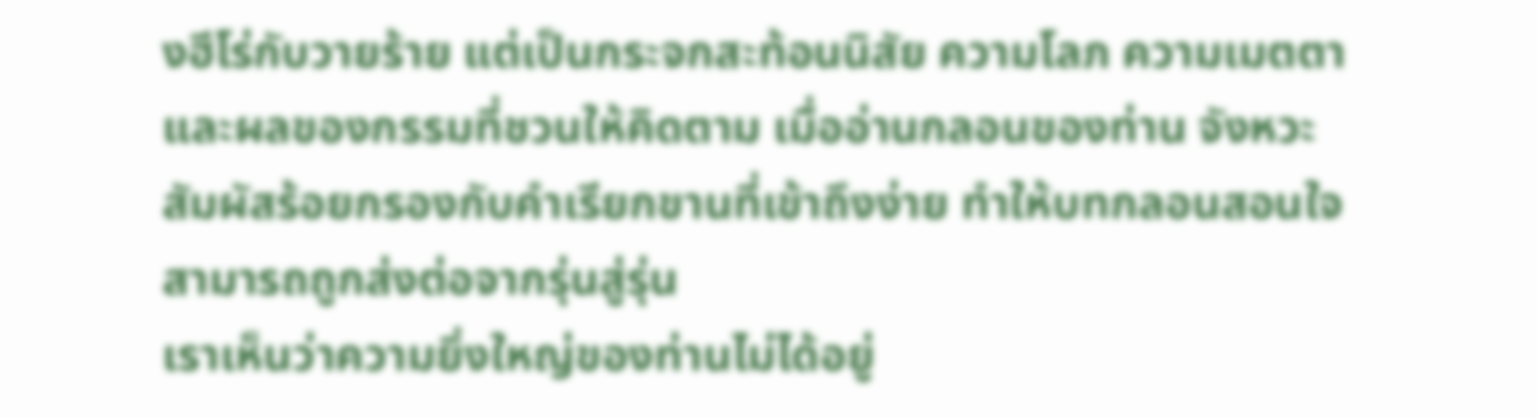งฮีโร่กับวายร้าย แต่เป็นกระจกสะท้อนนิสัย ความโลภ ความเมตตา และผลของกรรมที่ชวนให้คิดตาม เมื่ออ่านกลอนของท่าน จังหวะสัมผัสร้อยกรองกับคำเรียกขานที่เข้าถึงง่าย ทำให้บทกลอนสอนใจสามารถถูกส่งต่อจากรุ่นสู่รุ่น
เราเห็นว่าความยิ่งใหญ่ของท่านไม่ได้อยู่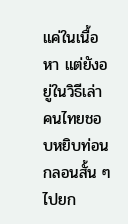แค่ในเนื้อหา แต่ยังอยู่ในวิธีเล่า คนไทยชอบหยิบท่อนกลอนสั้น ๆ ไปยก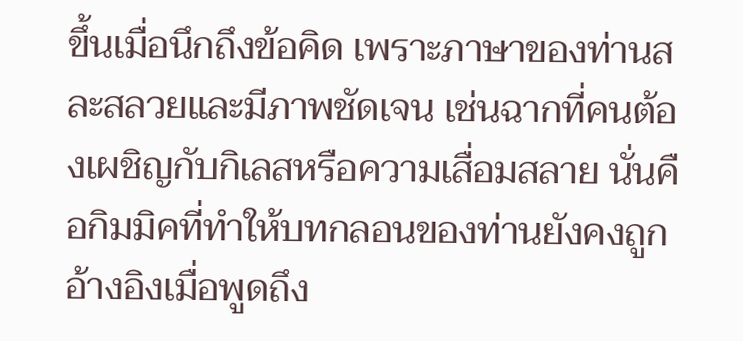ขึ้นเมื่อนึกถึงข้อคิด เพราะภาษาของท่านสละสลวยและมีภาพชัดเจน เช่นฉากที่คนต้องเผชิญกับกิเลสหรือความเสื่อมสลาย นั่นคือกิมมิคที่ทำให้บทกลอนของท่านยังคงถูกอ้างอิงเมื่อพูดถึง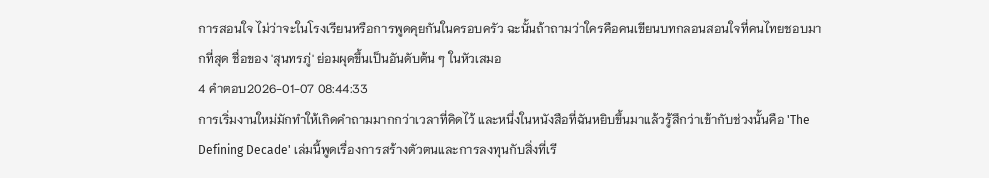การสอนใจ ไม่ว่าจะในโรงเรียนหรือการพูดคุยกันในครอบครัว ฉะนั้นถ้าถามว่าใครคือคนเขียนบทกลอนสอนใจที่คนไทยชอบมากที่สุด ชื่อของ 'สุนทรภู่' ย่อมผุดขึ้นเป็นอันดับต้น ๆ ในหัวเสมอ
4 คำตอบ2026-01-07 08:44:33
การเริ่มงานใหม่มักทำให้เกิดคำถามมากกว่าเวลาที่คิดไว้ และหนึ่งในหนังสือที่ฉันหยิบขึ้นมาแล้วรู้สึกว่าเข้ากับช่วงนั้นคือ 'The Defining Decade' เล่มนี้พูดเรื่องการสร้างตัวตนและการลงทุนกับสิ่งที่เรี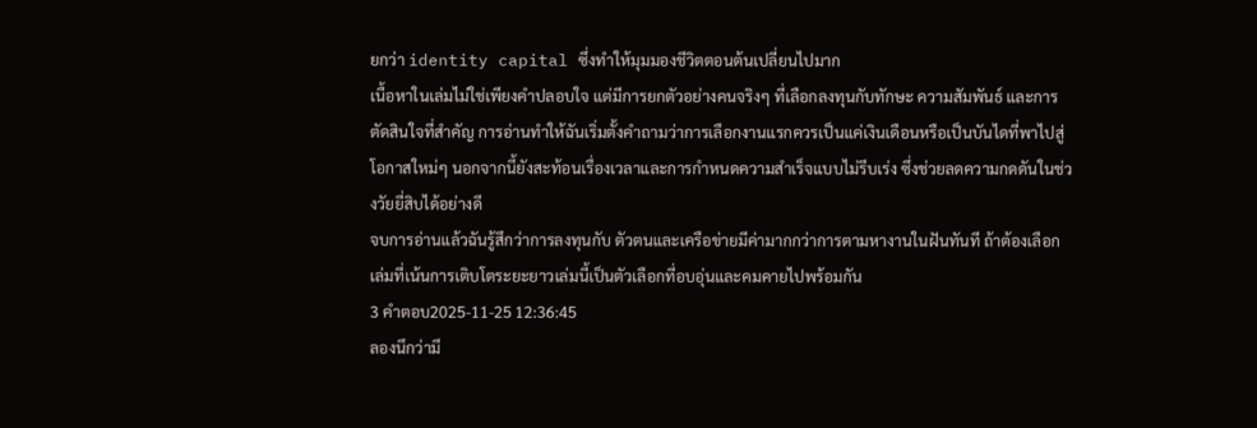ยกว่า identity capital ซึ่งทำให้มุมมองชีวิตตอนต้นเปลี่ยนไปมาก
เนื้อหาในเล่มไม่ใช่เพียงคำปลอบใจ แต่มีการยกตัวอย่างคนจริงๆ ที่เลือกลงทุนกับทักษะ ความสัมพันธ์ และการตัดสินใจที่สำคัญ การอ่านทำให้ฉันเริ่มตั้งคำถามว่าการเลือกงานแรกควรเป็นแค่เงินเดือนหรือเป็นบันไดที่พาไปสู่โอกาสใหม่ๆ นอกจากนี้ยังสะท้อนเรื่องเวลาและการกำหนดความสำเร็จแบบไม่รีบเร่ง ซึ่งช่วยลดความกดดันในช่วงวัยยี่สิบได้อย่างดี
จบการอ่านแล้วฉันรู้สึกว่าการลงทุนกับ ตัวตนและเครือข่ายมีค่ามากกว่าการตามหางานในฝันทันที ถ้าต้องเลือกเล่มที่เน้นการเติบโตระยะยาวเล่มนี้เป็นตัวเลือกที่อบอุ่นและคมคายไปพร้อมกัน
3 คำตอบ2025-11-25 12:36:45
ลองนึกว่ามี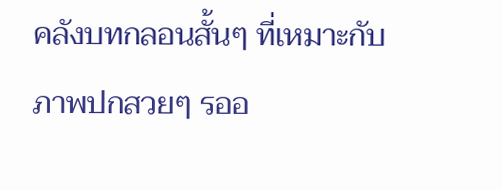คลังบทกลอนสั้นๆ ที่เหมาะกับภาพปกสวยๆ รออ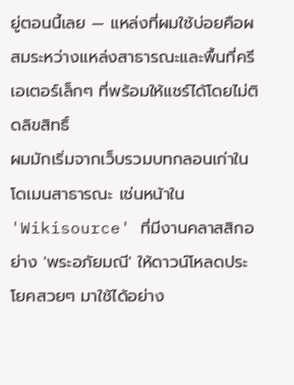ยู่ตอนนี้เลย — แหล่งที่ผมใช้บ่อยคือผสมระหว่างแหล่งสาธารณะและพื้นที่ครีเอเตอร์เล็กๆ ที่พร้อมให้แชร์ได้โดยไม่ติดลิขสิทธิ์
ผมมักเริ่มจากเว็บรวมบทกลอนเก่าในโดเมนสาธารณะ เช่นหน้าใน 'Wikisource' ที่มีงานคลาสสิกอย่าง 'พระอภัยมณี' ให้ดาวน์โหลดประโยคสวยๆ มาใช้ได้อย่าง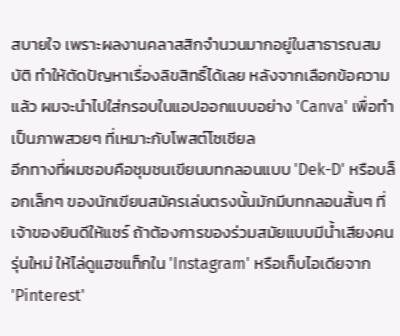สบายใจ เพราะผลงานคลาสสิกจำนวนมากอยู่ในสาธารณสมบัติ ทำให้ตัดปัญหาเรื่องลิขสิทธิ์ได้เลย หลังจากเลือกข้อความแล้ว ผมจะนำไปใส่กรอบในแอปออกแบบอย่าง 'Canva' เพื่อทำเป็นภาพสวยๆ ที่เหมาะกับโพสต์โซเชียล
อีกทางที่ผมชอบคือชุมชนเขียนบทกลอนแบบ 'Dek-D' หรือบล็อกเล็กๆ ของนักเขียนสมัครเล่นตรงนั้นมักมีบทกลอนสั้นๆ ที่เจ้าของยินดีให้แชร์ ถ้าต้องการของร่วมสมัยแบบมีน้ำเสียงคนรุ่นใหม่ ให้ไล่ดูแฮชแท็กใน 'Instagram' หรือเก็บไอเดียจาก 'Pinterest'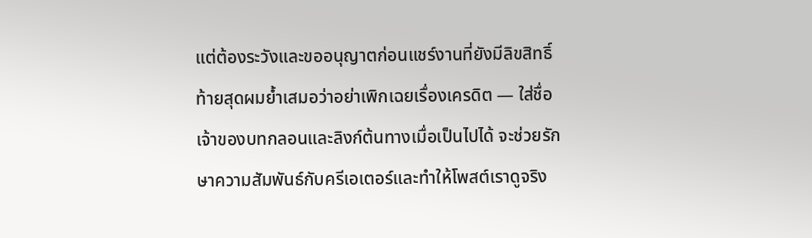แต่ต้องระวังและขออนุญาตก่อนแชร์งานที่ยังมีลิขสิทธิ์
ท้ายสุดผมย้ำเสมอว่าอย่าเพิกเฉยเรื่องเครดิต — ใส่ชื่อเจ้าของบทกลอนและลิงก์ต้นทางเมื่อเป็นไปได้ จะช่วยรักษาความสัมพันธ์กับครีเอเตอร์และทำให้โพสต์เราดูจริง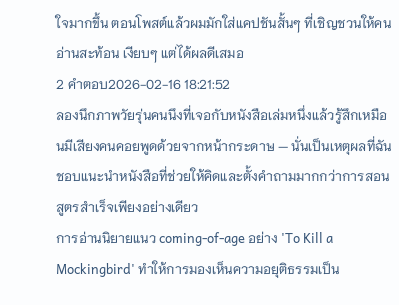ใจมากขึ้น ตอนโพสต์แล้วผมมักใส่แคปชันสั้นๆ ที่เชิญชวนให้คนอ่านสะท้อน เงียบๆ แต่ได้ผลดีเสมอ
2 คำตอบ2026-02-16 18:21:52
ลองนึกภาพวัยรุ่นคนนึงที่เจอกับหนังสือเล่มหนึ่งแล้วรู้สึกเหมือนมีเสียงคนคอยพูดด้วยจากหน้ากระดาษ — นั่นเป็นเหตุผลที่ฉันชอบแนะนำหนังสือที่ช่วยให้คิดและตั้งคำถามมากกว่าการสอนสูตรสำเร็จเพียงอย่างเดียว
การอ่านนิยายแนว coming-of-age อย่าง 'To Kill a Mockingbird' ทำให้การมองเห็นความอยุติธรรมเป็น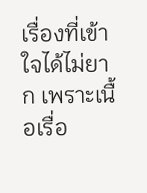เรื่องที่เข้าใจได้ไม่ยาก เพราะเนื้อเรื่อ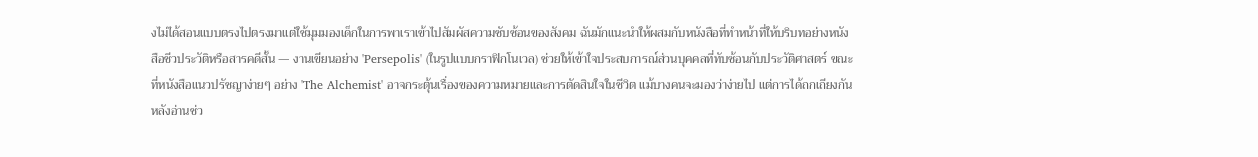งไม่ได้สอนแบบตรงไปตรงมาแต่ใช้มุมมองเด็กในการพาเราเข้าไปสัมผัสความซับซ้อนของสังคม ฉันมักแนะนำให้ผสมกับหนังสือที่ทำหน้าที่ให้บริบทอย่างหนังสือชีวประวัติหรือสารคดีสั้น — งานเขียนอย่าง 'Persepolis' (ในรูปแบบกราฟิกโนเวล) ช่วยให้เข้าใจประสบการณ์ส่วนบุคคลที่ทับซ้อนกับประวัติศาสตร์ ขณะที่หนังสือแนวปรัชญาง่ายๆ อย่าง 'The Alchemist' อาจกระตุ้นเรื่องของความหมายและการตัดสินใจในชีวิต แม้บางคนจะมองว่าง่ายไป แต่การได้ถกเถียงกันหลังอ่านช่ว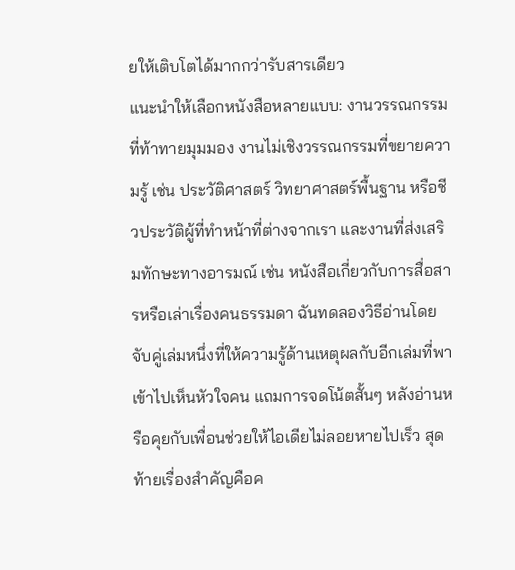ยให้เติบโตได้มากกว่ารับสารเดียว
แนะนำให้เลือกหนังสือหลายแบบ: งานวรรณกรรมที่ท้าทายมุมมอง งานไม่เชิงวรรณกรรมที่ขยายความรู้ เช่น ประวัติศาสตร์ วิทยาศาสตร์พื้นฐาน หรือชีวประวัติผู้ที่ทำหน้าที่ต่างจากเรา และงานที่ส่งเสริมทักษะทางอารมณ์ เช่น หนังสือเกี่ยวกับการสื่อสารหรือเล่าเรื่องคนธรรมดา ฉันทดลองวิธีอ่านโดยจับคู่เล่มหนึ่งที่ให้ความรู้ด้านเหตุผลกับอีกเล่มที่พาเข้าไปเห็นหัวใจคน แถมการจดโน้ตสั้นๆ หลังอ่านหรือคุยกับเพื่อนช่วยให้ไอเดียไม่ลอยหายไปเร็ว สุดท้ายเรื่องสำคัญคือค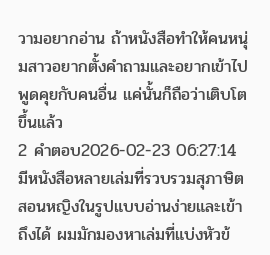วามอยากอ่าน ถ้าหนังสือทำให้คนหนุ่มสาวอยากตั้งคำถามและอยากเข้าไปพูดคุยกับคนอื่น แค่นั้นก็ถือว่าเติบโตขึ้นแล้ว
2 คำตอบ2026-02-23 06:27:14
มีหนังสือหลายเล่มที่รวบรวมสุภาษิตสอนหญิงในรูปแบบอ่านง่ายและเข้าถึงได้ ผมมักมองหาเล่มที่แบ่งหัวข้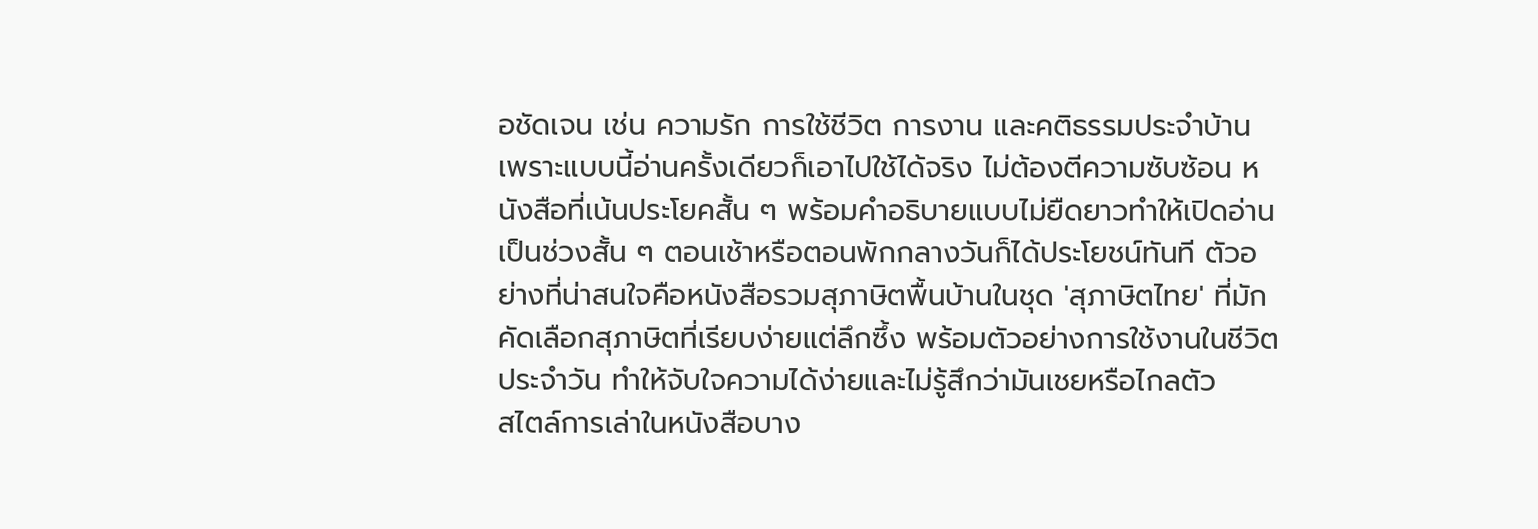อชัดเจน เช่น ความรัก การใช้ชีวิต การงาน และคติธรรมประจำบ้าน เพราะแบบนี้อ่านครั้งเดียวก็เอาไปใช้ได้จริง ไม่ต้องตีความซับซ้อน หนังสือที่เน้นประโยคสั้น ๆ พร้อมคำอธิบายแบบไม่ยืดยาวทำให้เปิดอ่านเป็นช่วงสั้น ๆ ตอนเช้าหรือตอนพักกลางวันก็ได้ประโยชน์ทันที ตัวอย่างที่น่าสนใจคือหนังสือรวมสุภาษิตพื้นบ้านในชุด 'สุภาษิตไทย' ที่มักคัดเลือกสุภาษิตที่เรียบง่ายแต่ลึกซึ้ง พร้อมตัวอย่างการใช้งานในชีวิตประจำวัน ทำให้จับใจความได้ง่ายและไม่รู้สึกว่ามันเชยหรือไกลตัว
สไตล์การเล่าในหนังสือบาง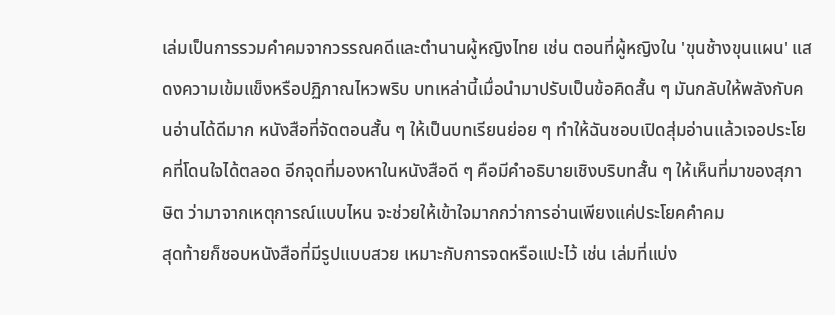เล่มเป็นการรวมคำคมจากวรรณคดีและตำนานผู้หญิงไทย เช่น ตอนที่ผู้หญิงใน 'ขุนช้างขุนแผน' แสดงความเข้มแข็งหรือปฏิภาณไหวพริบ บทเหล่านี้เมื่อนำมาปรับเป็นข้อคิดสั้น ๆ มันกลับให้พลังกับคนอ่านได้ดีมาก หนังสือที่จัดตอนสั้น ๆ ให้เป็นบทเรียนย่อย ๆ ทำให้ฉันชอบเปิดสุ่มอ่านแล้วเจอประโยคที่โดนใจได้ตลอด อีกจุดที่มองหาในหนังสือดี ๆ คือมีคำอธิบายเชิงบริบทสั้น ๆ ให้เห็นที่มาของสุภาษิต ว่ามาจากเหตุการณ์แบบไหน จะช่วยให้เข้าใจมากกว่าการอ่านเพียงแค่ประโยคคำคม
สุดท้ายก็ชอบหนังสือที่มีรูปแบบสวย เหมาะกับการจดหรือแปะไว้ เช่น เล่มที่แบ่ง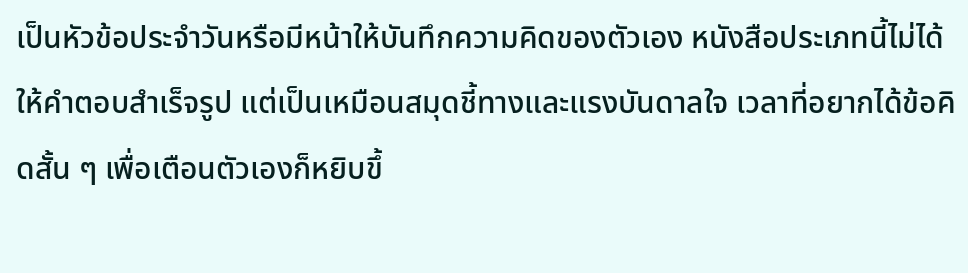เป็นหัวข้อประจำวันหรือมีหน้าให้บันทึกความคิดของตัวเอง หนังสือประเภทนี้ไม่ได้ให้คำตอบสำเร็จรูป แต่เป็นเหมือนสมุดชี้ทางและแรงบันดาลใจ เวลาที่อยากได้ข้อคิดสั้น ๆ เพื่อเตือนตัวเองก็หยิบขึ้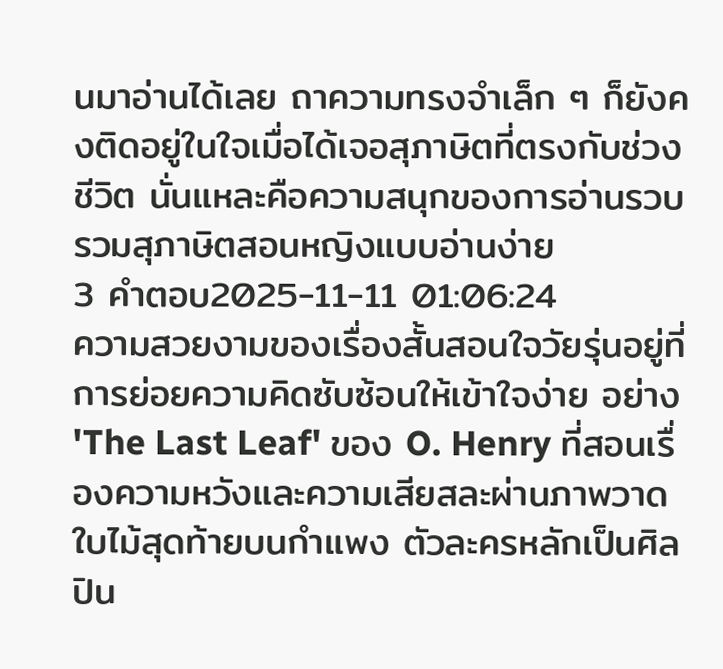นมาอ่านได้เลย ถาความทรงจำเล็ก ๆ ก็ยังคงติดอยู่ในใจเมื่อได้เจอสุภาษิตที่ตรงกับช่วงชีวิต นั่นแหละคือความสนุกของการอ่านรวบรวมสุภาษิตสอนหญิงแบบอ่านง่าย
3 คำตอบ2025-11-11 01:06:24
ความสวยงามของเรื่องสั้นสอนใจวัยรุ่นอยู่ที่การย่อยความคิดซับซ้อนให้เข้าใจง่าย อย่าง 'The Last Leaf' ของ O. Henry ที่สอนเรื่องความหวังและความเสียสละผ่านภาพวาดใบไม้สุดท้ายบนกำแพง ตัวละครหลักเป็นศิลปิน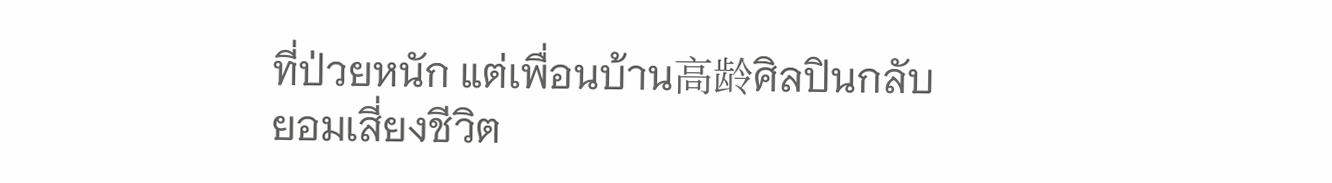ที่ป่วยหนัก แต่เพื่อนบ้าน高龄ศิลปินกลับยอมเสี่ยงชีวิต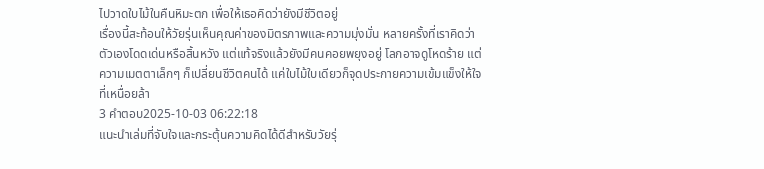ไปวาดใบไม้ในคืนหิมะตก เพื่อให้เธอคิดว่ายังมีชีวิตอยู่
เรื่องนี้สะท้อนให้วัยรุ่นเห็นคุณค่าของมิตรภาพและความมุ่งมั่น หลายครั้งที่เราคิดว่าตัวเองโดดเด่นหรือสิ้นหวัง แต่แท้จริงแล้วยังมีคนคอยพยุงอยู่ โลกอาจดูโหดร้าย แต่ความเมตตาเล็กๆ ก็เปลี่ยนชีวิตคนได้ แค่ใบไม้ใบเดียวก็จุดประกายความเข้มแข็งให้ใจที่เหนื่อยล้า
3 คำตอบ2025-10-03 06:22:18
แนะนำเล่มที่จับใจและกระตุ้นความคิดได้ดีสำหรับวัยรุ่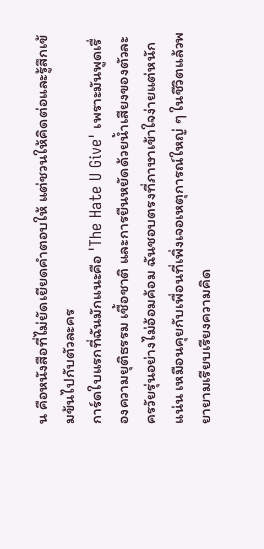น คือหนังสือที่ไม่ยัดเยียดคำตอบให้ แต่ชวนให้คิดต่อและรู้สึกเข้มข้นไปกับตัวละคร
การ์ดใบแรกที่ฉันมักแนะคือ 'The Hate U Give' เพราะมันพูดเรื่องความยุติธรรม เชื้อชาติ และการยืนหยัดด้วยน้ำเสียงของตัวละครวัยรุ่นอย่างไม่อ้อมค้อม ฉันชอบตรงที่ภาษาเข้าใจง่ายแต่หนักแน่น เหมือนคุยกับเพื่อนที่เพิ่งเจอเหตุการณ์ใหญ่ ๆ ในชีวิตแล้วพยายามเรียบเรียงความคิด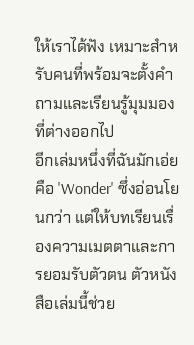ให้เราได้ฟัง เหมาะสำหรับคนที่พร้อมจะตั้งคำถามและเรียนรู้มุมมองที่ต่างออกไป
อีกเล่มหนึ่งที่ฉันมักเอ่ยคือ 'Wonder' ซึ่งอ่อนโยนกว่า แต่ให้บทเรียนเรื่องความเมตตาและการยอมรับตัวตน ตัวหนังสือเล่มนี้ช่วย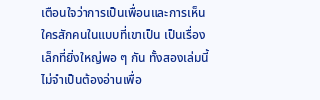เตือนใจว่าการเป็นเพื่อนและการเห็นใครสักคนในแบบที่เขาเป็น เป็นเรื่องเล็กที่ยิ่งใหญ่พอ ๆ กัน ทั้งสองเล่มนี้ไม่จำเป็นต้องอ่านเพื่อ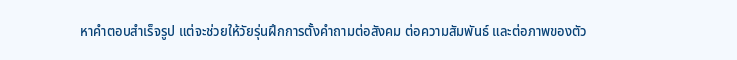หาคำตอบสำเร็จรูป แต่จะช่วยให้วัยรุ่นฝึกการตั้งคำถามต่อสังคม ต่อความสัมพันธ์ และต่อภาพของตัว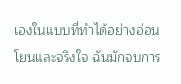เองในแบบที่ทำได้อย่างอ่อนโยนและจริงใจ ฉันมักจบการ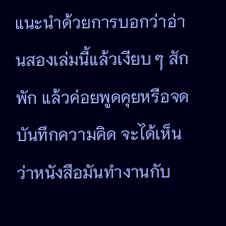แนะนำด้วยการบอกว่าอ่านสองเล่มนี้แล้วเงียบ ๆ สักพัก แล้วค่อยพูดคุยหรือจดบันทึกความคิด จะได้เห็นว่าหนังสือมันทำงานกับ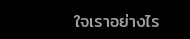ใจเราอย่างไร